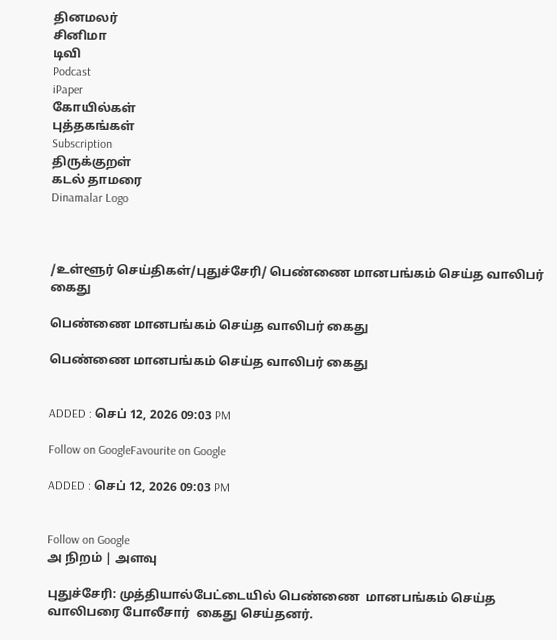தினமலர்
சினிமா
டிவி
Podcast
iPaper
கோயில்கள்
புத்தகங்கள்
Subscription
திருக்குறள்
கடல் தாமரை
Dinamalar Logo



/உள்ளூர் செய்திகள்/புதுச்சேரி/ பெண்ணை மானபங்கம் செய்த வாலிபர் கைது

பெண்ணை மானபங்கம் செய்த வாலிபர் கைது

பெண்ணை மானபங்கம் செய்த வாலிபர் கைது


ADDED : செப் 12, 2026 09:03 PM

Follow on GoogleFavourite on Google

ADDED : செப் 12, 2026 09:03 PM


Follow on Google
அ நிறம் | அளவு

புதுச்சேரி: முத்தியால்பேட்டையில் பெண்ணை  மானபங்கம் செய்த வாலிபரை போலீசார்  கைது செய்தனர்.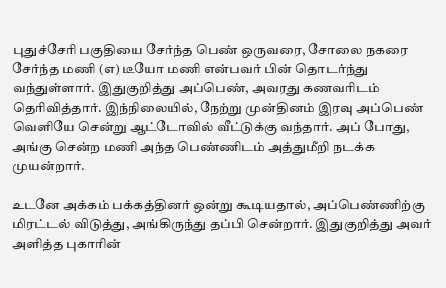புதுச்சேரி பகுதியை சேர்ந்த பெண் ஒருவரை, சோலை நகரை சேர்ந்த மணி (எ) டீயோ மணி என்பவர் பின் தொடர்ந்து வந்துள்ளார். இதுகுறித்து அப்பெண், அவரது கணவரிடம் தெரிவித்தார். இந்நிலையில், நேற்று முன்தினம் இரவு அப்பெண் வெளியே சென்று ஆட்டோவில் வீட்டுக்கு வந்தார். அப் போது, அங்கு சென்ற மணி அந்த பெண்ணிடம் அத்துமீறி நடக்க முயன்றார்.

உடனே அக்கம் பக்கத்தினர் ஒன்று கூடியதால், அப்பெண்ணிற்கு மிரட்டல் விடுத்து, அங்கிருந்து தப்பி சென்றார். இதுகுறித்து அவர் அளித்த புகாரின்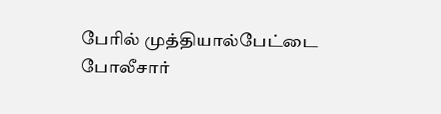பேரில் முத்தியால்பேட்டை போலீசார்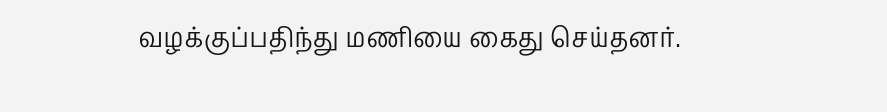வழக்குப்பதிந்து மணியை கைது செய்தனர்.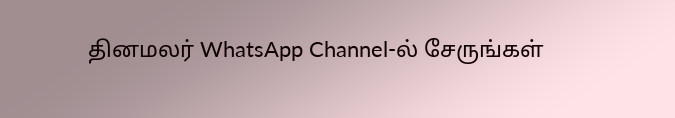தினமலர் WhatsApp Channel-ல் சேருங்கள்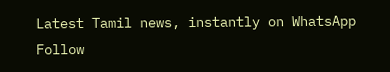Latest Tamil news, instantly on WhatsApp
Follow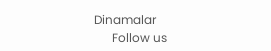Dinamalar
      Follow us